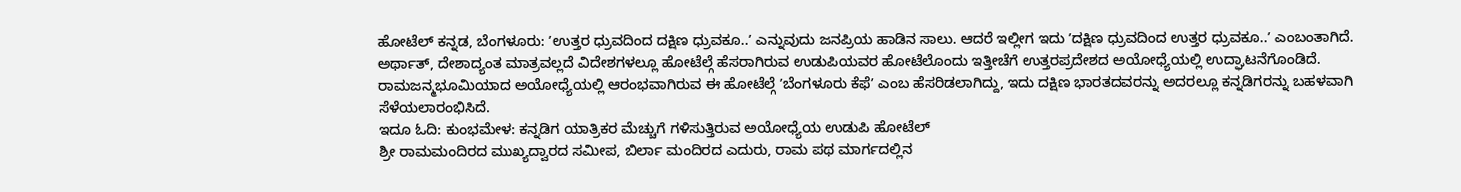ಹೋಟೆಲ್ ಕನ್ನಡ, ಬೆಂಗಳೂರು: ʼಉತ್ತರ ಧ್ರುವದಿಂದ ದಕ್ಷಿಣ ಧ್ರುವಕೂ..ʼ ಎನ್ನುವುದು ಜನಪ್ರಿಯ ಹಾಡಿನ ಸಾಲು. ಆದರೆ ಇಲ್ಲೀಗ ಇದು ʼದಕ್ಷಿಣ ಧ್ರುವದಿಂದ ಉತ್ತರ ಧ್ರುವಕೂ..ʼ ಎಂಬಂತಾಗಿದೆ.
ಅರ್ಥಾತ್, ದೇಶಾದ್ಯಂತ ಮಾತ್ರವಲ್ಲದೆ ವಿದೇಶಗಳಲ್ಲೂ ಹೋಟೆಲ್ಗೆ ಹೆಸರಾಗಿರುವ ಉಡುಪಿಯವರ ಹೋಟೆಲೊಂದು ಇತ್ತೀಚೆಗೆ ಉತ್ತರಪ್ರದೇಶದ ಅಯೋಧ್ಯೆಯಲ್ಲಿ ಉದ್ಘಾಟನೆಗೊಂಡಿದೆ.
ರಾಮಜನ್ಮಭೂಮಿಯಾದ ಅಯೋಧ್ಯೆಯಲ್ಲಿ ಆರಂಭವಾಗಿರುವ ಈ ಹೋಟೆಲ್ಗೆ ʼಬೆಂಗಳೂರು ಕೆಫೆʼ ಎಂಬ ಹೆಸರಿಡಲಾಗಿದ್ದು, ಇದು ದಕ್ಷಿಣ ಭಾರತದವರನ್ನು ಅದರಲ್ಲೂ ಕನ್ನಡಿಗರನ್ನು ಬಹಳವಾಗಿ ಸೆಳೆಯಲಾರಂಭಿಸಿದೆ.
ಇದೂ ಓದಿ: ಕುಂಭಮೇಳ: ಕನ್ನಡಿಗ ಯಾತ್ರಿಕರ ಮೆಚ್ಚುಗೆ ಗಳಿಸುತ್ತಿರುವ ಅಯೋಧ್ಯೆಯ ಉಡುಪಿ ಹೋಟೆಲ್
ಶ್ರೀ ರಾಮಮಂದಿರದ ಮುಖ್ಯದ್ವಾರದ ಸಮೀಪ, ಬಿರ್ಲಾ ಮಂದಿರದ ಎದುರು, ರಾಮ ಪಥ ಮಾರ್ಗದಲ್ಲಿನ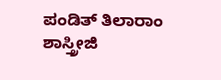ಪಂಡಿತ್ ತಿಲಾರಾಂ ಶಾಸ್ತ್ರೀಜಿ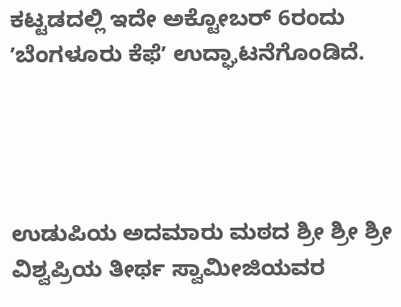ಕಟ್ಟಡದಲ್ಲಿ ಇದೇ ಅಕ್ಟೋಬರ್ 6ರಂದು ʼಬೆಂಗಳೂರು ಕೆಫೆʼ ಉದ್ಘಾಟನೆಗೊಂಡಿದೆ.




ಉಡುಪಿಯ ಅದಮಾರು ಮಠದ ಶ್ರೀ ಶ್ರೀ ಶ್ರೀ ವಿಶ್ವಪ್ರಿಯ ತೀರ್ಥ ಸ್ವಾಮೀಜಿಯವರ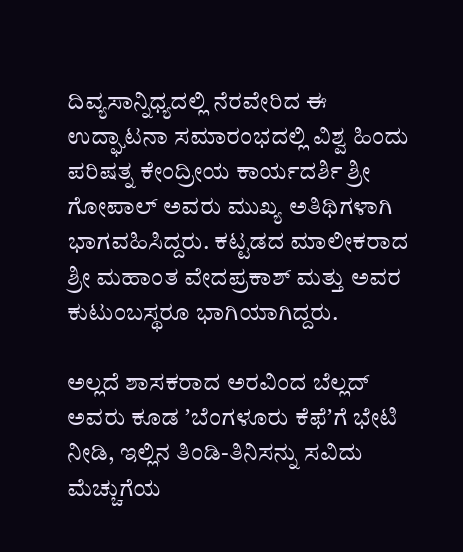ದಿವ್ಯಸಾನ್ನಿಧ್ಯದಲ್ಲಿ ನೆರವೇರಿದ ಈ ಉದ್ಘಾಟನಾ ಸಮಾರಂಭದಲ್ಲಿ ವಿಶ್ವ ಹಿಂದು ಪರಿಷತ್ನ ಕೇಂದ್ರೀಯ ಕಾರ್ಯದರ್ಶಿ ಶ್ರೀ ಗೋಪಾಲ್ ಅವರು ಮುಖ್ಯ ಅತಿಥಿಗಳಾಗಿ ಭಾಗವಹಿಸಿದ್ದರು. ಕಟ್ಟಡದ ಮಾಲೀಕರಾದ ಶ್ರೀ ಮಹಾಂತ ವೇದಪ್ರಕಾಶ್ ಮತ್ತು ಅವರ ಕುಟುಂಬಸ್ಥರೂ ಭಾಗಿಯಾಗಿದ್ದರು.

ಅಲ್ಲದೆ ಶಾಸಕರಾದ ಅರವಿಂದ ಬೆಲ್ಲದ್ ಅವರು ಕೂಡ ʼಬೆಂಗಳೂರು ಕೆಫೆʼಗೆ ಭೇಟಿ ನೀಡಿ, ಇಲ್ಲಿನ ತಿಂಡಿ-ತಿನಿಸನ್ನು ಸವಿದು ಮೆಚ್ಚುಗೆಯ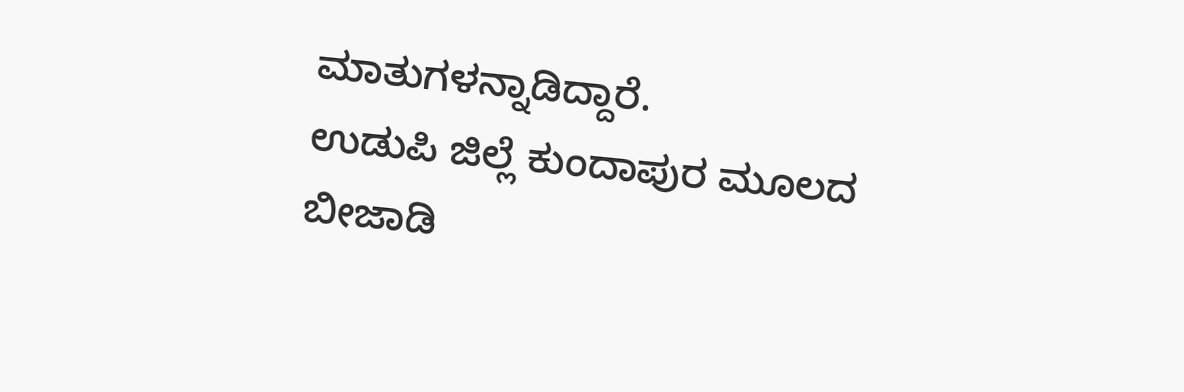ಮಾತುಗಳನ್ನಾಡಿದ್ದಾರೆ.
ಉಡುಪಿ ಜಿಲ್ಲೆ ಕುಂದಾಪುರ ಮೂಲದ ಬೀಜಾಡಿ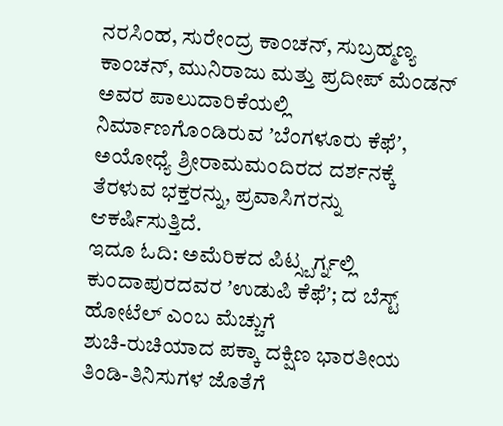ನರಸಿಂಹ, ಸುರೇಂದ್ರ ಕಾಂಚನ್, ಸುಬ್ರಹ್ಮಣ್ಯ ಕಾಂಚನ್, ಮುನಿರಾಜು ಮತ್ತು ಪ್ರದೀಪ್ ಮೆಂಡನ್ ಅವರ ಪಾಲುದಾರಿಕೆಯಲ್ಲಿ ನಿರ್ಮಾಣಗೊಂಡಿರುವ ʼಬೆಂಗಳೂರು ಕೆಫೆʼ, ಅಯೋಧ್ಯೆ ಶ್ರೀರಾಮಮಂದಿರದ ದರ್ಶನಕ್ಕೆ ತೆರಳುವ ಭಕ್ತರನ್ನು, ಪ್ರವಾಸಿಗರನ್ನು ಆಕರ್ಷಿಸುತ್ತಿದೆ.
ಇದೂ ಓದಿ: ಅಮೆರಿಕದ ಪಿಟ್ಸ್ಬರ್ಗ್ನಲ್ಲಿ ಕುಂದಾಪುರದವರ ʼಉಡುಪಿ ಕೆಫೆʼ; ದ ಬೆಸ್ಟ್ ಹೋಟೆಲ್ ಎಂಬ ಮೆಚ್ಚುಗೆ
ಶುಚಿ-ರುಚಿಯಾದ ಪಕ್ಕಾ ದಕ್ಷಿಣ ಭಾರತೀಯ ತಿಂಡಿ-ತಿನಿಸುಗಳ ಜೊತೆಗೆ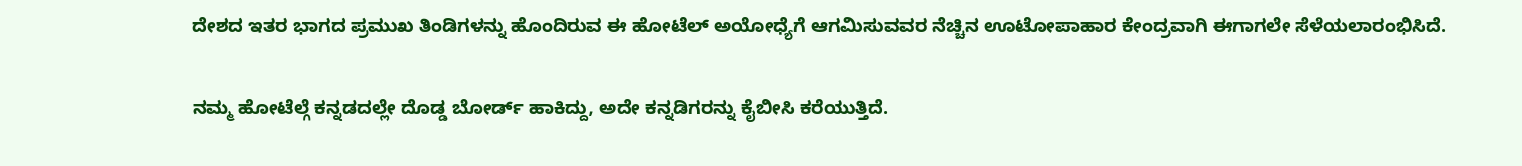ದೇಶದ ಇತರ ಭಾಗದ ಪ್ರಮುಖ ತಿಂಡಿಗಳನ್ನು ಹೊಂದಿರುವ ಈ ಹೋಟೆಲ್ ಅಯೋಧ್ಯೆಗೆ ಆಗಮಿಸುವವರ ನೆಚ್ಚಿನ ಊಟೋಪಾಹಾರ ಕೇಂದ್ರವಾಗಿ ಈಗಾಗಲೇ ಸೆಳೆಯಲಾರಂಭಿಸಿದೆ.

ನಮ್ಮ ಹೋಟೆಲ್ಗೆ ಕನ್ನಡದಲ್ಲೇ ದೊಡ್ಡ ಬೋರ್ಡ್ ಹಾಕಿದ್ದು, ಅದೇ ಕನ್ನಡಿಗರನ್ನು ಕೈಬೀಸಿ ಕರೆಯುತ್ತಿದೆ.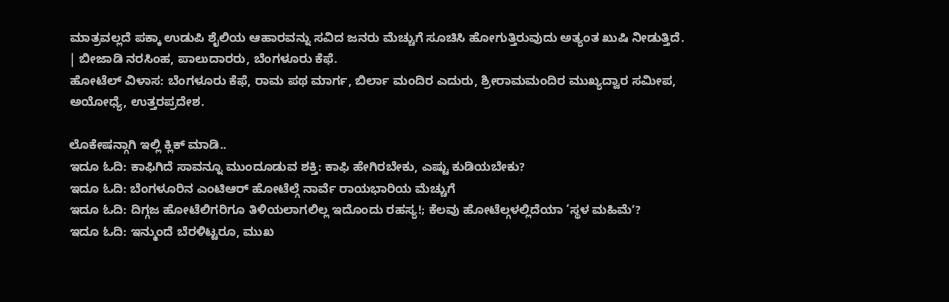ಮಾತ್ರವಲ್ಲದೆ ಪಕ್ಕಾ ಉಡುಪಿ ಶೈಲಿಯ ಆಹಾರವನ್ನು ಸವಿದ ಜನರು ಮೆಚ್ಚುಗೆ ಸೂಚಿಸಿ ಹೋಗುತ್ತಿರುವುದು ಅತ್ಯಂತ ಖುಷಿ ನೀಡುತ್ತಿದೆ.
| ಬೀಜಾಡಿ ನರಸಿಂಹ, ಪಾಲುದಾರರು, ಬೆಂಗಳೂರು ಕೆಫೆ.
ಹೋಟೆಲ್ ವಿಳಾಸ: ಬೆಂಗಳೂರು ಕೆಫೆ, ರಾಮ ಪಥ ಮಾರ್ಗ, ಬಿರ್ಲಾ ಮಂದಿರ ಎದುರು, ಶ್ರೀರಾಮಮಂದಿರ ಮುಖ್ಯದ್ವಾರ ಸಮೀಪ, ಅಯೋಧ್ಯೆ, ಉತ್ತರಪ್ರದೇಶ.

ಲೊಕೇಷನ್ಗಾಗಿ ಇಲ್ಲಿ ಕ್ಲಿಕ್ ಮಾಡಿ..
ಇದೂ ಓದಿ: ಕಾಫಿಗಿದೆ ಸಾವನ್ನೂ ಮುಂದೂಡುವ ಶಕ್ತಿ: ಕಾಫಿ ಹೇಗಿರಬೇಕು, ಎಷ್ಟು ಕುಡಿಯಬೇಕು?
ಇದೂ ಓದಿ: ಬೆಂಗಳೂರಿನ ಎಂಟಿಆರ್ ಹೋಟೆಲ್ಗೆ ನಾರ್ವೆ ರಾಯಭಾರಿಯ ಮೆಚ್ಚುಗೆ
ಇದೂ ಓದಿ: ದಿಗ್ಗಜ ಹೋಟೆಲಿಗರಿಗೂ ತಿಳಿಯಲಾಗಲಿಲ್ಲ ಇದೊಂದು ರಹಸ್ಯ!; ಕೆಲವು ಹೋಟೆಲ್ಗಳಲ್ಲಿದೆಯಾ ‘ಸ್ಥಳ ಮಹಿಮೆʼ?
ಇದೂ ಓದಿ: ಇನ್ಮುಂದೆ ಬೆರಳಿಟ್ಟರೂ, ಮುಖ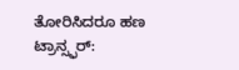ತೋರಿಸಿದರೂ ಹಣ ಟ್ರಾನ್ಸ್ಫರ್: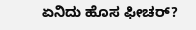ಏನಿದು ಹೊಸ ಫೀಚರ್?